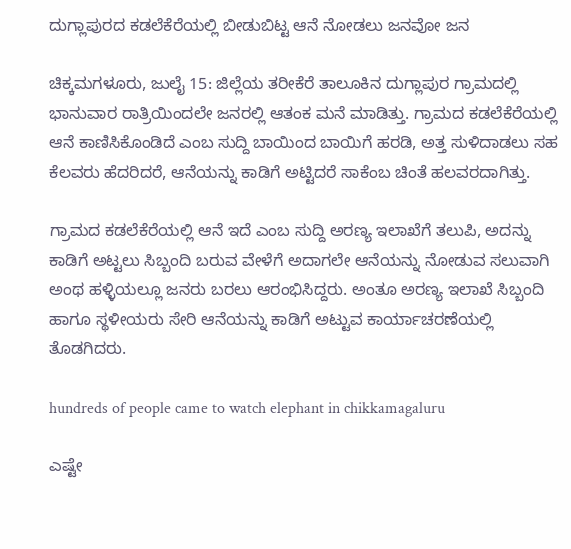ದುಗ್ಲಾಪುರದ ಕಡಲೆಕೆರೆಯಲ್ಲಿ ಬೀಡುಬಿಟ್ಟ ಆನೆ ನೋಡಲು ಜನವೋ ಜನ

ಚಿಕ್ಕಮಗಳೂರು, ಜುಲೈ 15: ಜಿಲ್ಲೆಯ ತರೀಕೆರೆ ತಾಲೂಕಿನ ದುಗ್ಲಾಪುರ ಗ್ರಾಮದಲ್ಲಿ ಭಾನುವಾರ ರಾತ್ರಿಯಿಂದಲೇ ಜನರಲ್ಲಿ ಆತಂಕ ಮನೆ ಮಾಡಿತ್ತು. ಗ್ರಾಮದ ಕಡಲೆಕೆರೆಯಲ್ಲಿ ಆನೆ ಕಾಣಿಸಿಕೊಂಡಿದೆ ಎಂಬ ಸುದ್ದಿ ಬಾಯಿಂದ ಬಾಯಿಗೆ ಹರಡಿ, ಅತ್ತ ಸುಳಿದಾಡಲು ಸಹ ಕೆಲವರು ಹೆದರಿದರೆ, ಆನೆಯನ್ನು ಕಾಡಿಗೆ ಅಟ್ಟಿದರೆ ಸಾಕೆಂಬ ಚಿಂತೆ ಹಲವರದಾಗಿತ್ತು.

ಗ್ರಾಮದ ಕಡಲೆಕೆರೆಯಲ್ಲಿ ಆನೆ ಇದೆ ಎಂಬ ಸುದ್ದಿ ಅರಣ್ಯ ಇಲಾಖೆಗೆ ತಲುಪಿ, ಅದನ್ನು ಕಾಡಿಗೆ ಅಟ್ಟಲು ಸಿಬ್ಬಂದಿ ಬರುವ ವೇಳೆಗೆ ಅದಾಗಲೇ ಆನೆಯನ್ನು ನೋಡುವ ಸಲುವಾಗಿ ಅಂಥ ಹಳ್ಳಿಯಲ್ಲೂ ಜನರು ಬರಲು ಆರಂಭಿಸಿದ್ದರು. ಅಂತೂ ಅರಣ್ಯ ಇಲಾಖೆ ಸಿಬ್ಬಂದಿ ಹಾಗೂ ಸ್ಥಳೀಯರು ಸೇರಿ ಆನೆಯನ್ನು ಕಾಡಿಗೆ ಅಟ್ಟುವ ಕಾರ್ಯಾಚರಣೆಯಲ್ಲಿ ತೊಡಗಿದರು.

hundreds of people came to watch elephant in chikkamagaluru

ಎಷ್ಟೇ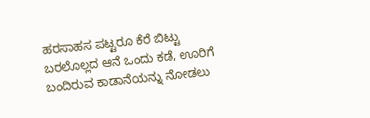ಹರಸಾಹಸ ಪಟ್ಟರೂ ಕೆರೆ ಬಿಟ್ಟು ಬರಲೊಲ್ಲದ ಆನೆ ಒಂದು ಕಡೆ, ಊರಿಗೆ ಬಂದಿರುವ ಕಾಡಾನೆಯನ್ನು ನೋಡಲು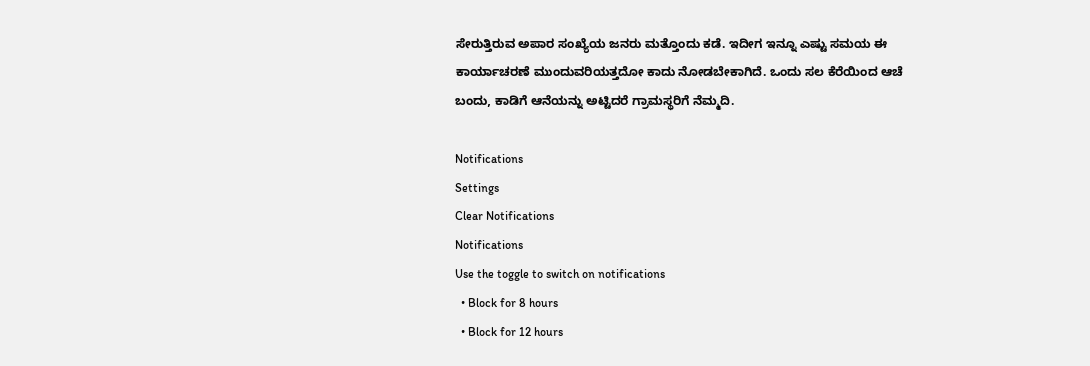ಸೇರುತ್ತಿರುವ ಅಪಾರ ಸಂಖ್ಯೆಯ ಜನರು ಮತ್ತೊಂದು ಕಡೆ. ಇದೀಗ ಇನ್ನೂ ಎಷ್ಟು ಸಮಯ ಈ ಕಾರ್ಯಾಚರಣೆ ಮುಂದುವರಿಯತ್ತದೋ ಕಾದು ನೋಡಬೇಕಾಗಿದೆ. ಒಂದು ಸಲ ಕೆರೆಯಿಂದ ಆಚೆ ಬಂದು, ಕಾಡಿಗೆ ಆನೆಯನ್ನು ಅಟ್ಟಿದರೆ ಗ್ರಾಮಸ್ಥರಿಗೆ ನೆಮ್ಮದಿ.

Notifications
Settings
Clear Notifications
Notifications
Use the toggle to switch on notifications
  • Block for 8 hours
  • Block for 12 hours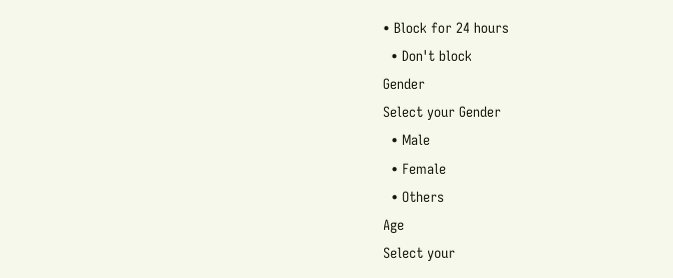• Block for 24 hours
  • Don't block
Gender
Select your Gender
  • Male
  • Female
  • Others
Age
Select your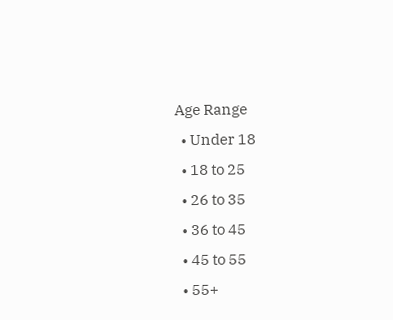Age Range
  • Under 18
  • 18 to 25
  • 26 to 35
  • 36 to 45
  • 45 to 55
  • 55+